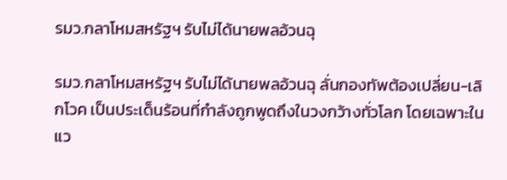รมว.กลาโหมสหรัฐฯ รับไม่ได้นายพลอ้วนฉุ

รมว.กลาโหมสหรัฐฯ รับไม่ได้นายพลอ้วนฉุ ลั่นกองทัพต้องเปลี่ยน-เลิกโวค เป็นประเด็นร้อนที่กำลังถูกพูดถึงในวงกว้างทั่วโลก โดยเฉพาะในแว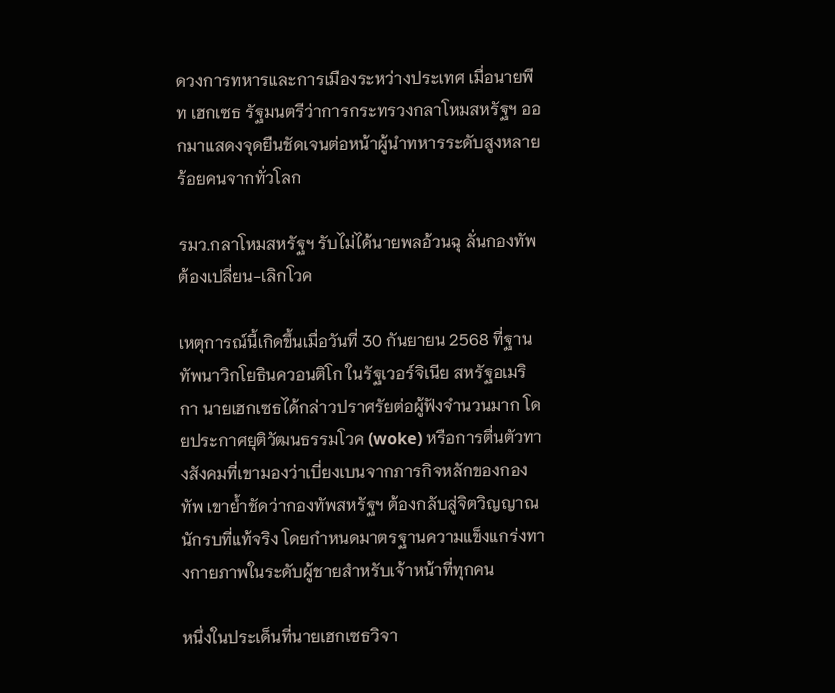ดวงการทหารและการเมืองระหว่างประเทศ เมื่อนายพีท เฮกเซธ รัฐมนตรีว่าการกระทรวงกลาโหมสหรัฐฯ ออกมาแสดงจุดยืนชัดเจนต่อหน้าผู้นำทหารระดับสูงหลายร้อยคนจากทั่วโลก

รมว.กลาโหมสหรัฐฯ รับไม่ได้นายพลอ้วนฉุ ลั่นกองทัพต้องเปลี่ยน-เลิกโวค

เหตุการณ์นี้เกิดขึ้นเมื่อวันที่ 30 กันยายน 2568 ที่ฐานทัพนาวิกโยธินควอนติโก ในรัฐเวอร์จิเนีย สหรัฐอเมริกา นายเฮกเซธได้กล่าวปราศรัยต่อผู้ฟังจำนวนมาก โดยประกาศยุติวัฒนธรรมโวค (woke) หรือการตื่นตัวทางสังคมที่เขามองว่าเบี่ยงเบนจากภารกิจหลักของกองทัพ เขาย้ำชัดว่ากองทัพสหรัฐฯ ต้องกลับสู่จิตวิญญาณนักรบที่แท้จริง โดยกำหนดมาตรฐานความแข็งแกร่งทางกายภาพในระดับผู้ชายสำหรับเจ้าหน้าที่ทุกคน

หนึ่งในประเด็นที่นายเฮกเซธวิจา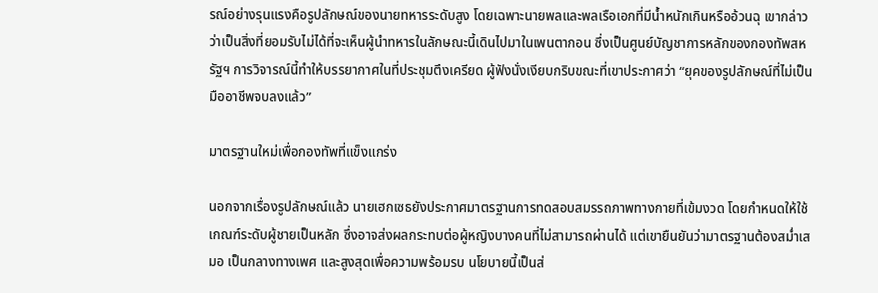รณ์อย่างรุนแรงคือรูปลักษณ์ของนายทหารระดับสูง โดยเฉพาะนายพลและพลเรือเอกที่มีน้ำหนักเกินหรืออ้วนฉุ เขากล่าวว่าเป็นสิ่งที่ยอมรับไม่ได้ที่จะเห็นผู้นำทหารในลักษณะนี้เดินไปมาในเพนตากอน ซึ่งเป็นศูนย์บัญชาการหลักของกองทัพสหรัฐฯ การวิจารณ์นี้ทำให้บรรยากาศในที่ประชุมตึงเครียด ผู้ฟังนั่งเงียบกริบขณะที่เขาประกาศว่า “ยุคของรูปลักษณ์ที่ไม่เป็นมืออาชีพจบลงแล้ว”

มาตรฐานใหม่เพื่อกองทัพที่แข็งแกร่ง

นอกจากเรื่องรูปลักษณ์แล้ว นายเฮกเซธยังประกาศมาตรฐานการทดสอบสมรรถภาพทางกายที่เข้มงวด โดยกำหนดให้ใช้เกณฑ์ระดับผู้ชายเป็นหลัก ซึ่งอาจส่งผลกระทบต่อผู้หญิงบางคนที่ไม่สามารถผ่านได้ แต่เขายืนยันว่ามาตรฐานต้องสม่ำเสมอ เป็นกลางทางเพศ และสูงสุดเพื่อความพร้อมรบ นโยบายนี้เป็นส่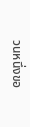วนหนึ่งขอ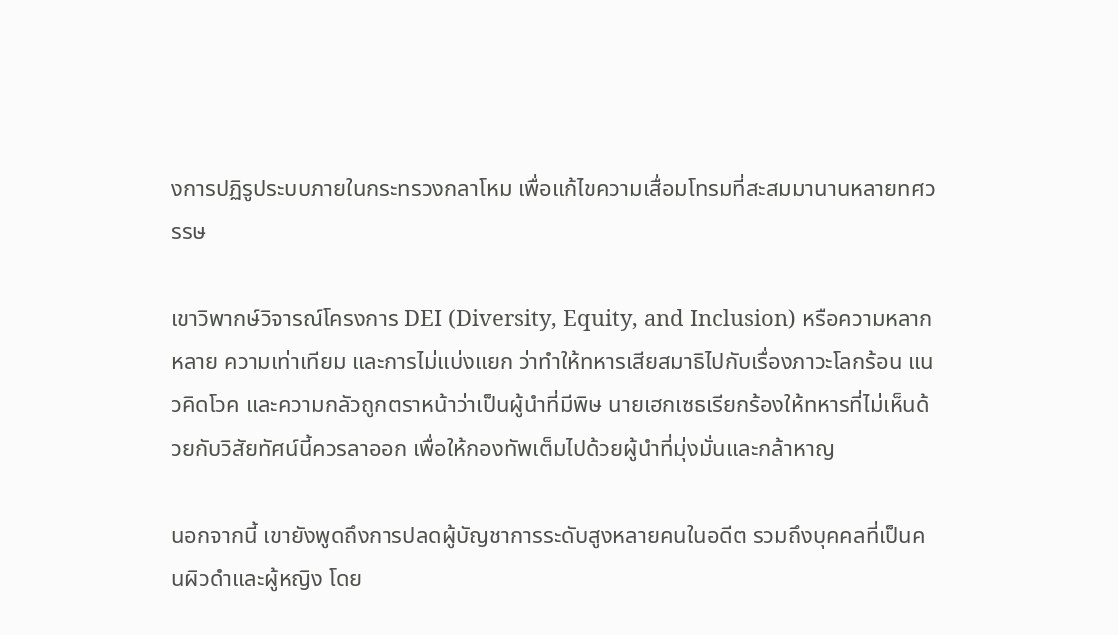งการปฏิรูประบบภายในกระทรวงกลาโหม เพื่อแก้ไขความเสื่อมโทรมที่สะสมมานานหลายทศวรรษ

เขาวิพากษ์วิจารณ์โครงการ DEI (Diversity, Equity, and Inclusion) หรือความหลากหลาย ความเท่าเทียม และการไม่แบ่งแยก ว่าทำให้ทหารเสียสมาธิไปกับเรื่องภาวะโลกร้อน แนวคิดโวค และความกลัวถูกตราหน้าว่าเป็นผู้นำที่มีพิษ นายเฮกเซธเรียกร้องให้ทหารที่ไม่เห็นด้วยกับวิสัยทัศน์นี้ควรลาออก เพื่อให้กองทัพเต็มไปด้วยผู้นำที่มุ่งมั่นและกล้าหาญ

นอกจากนี้ เขายังพูดถึงการปลดผู้บัญชาการระดับสูงหลายคนในอดีต รวมถึงบุคคลที่เป็นคนผิวดำและผู้หญิง โดย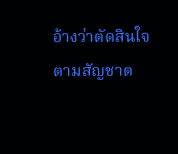อ้างว่าตัดสินใจตามสัญชาต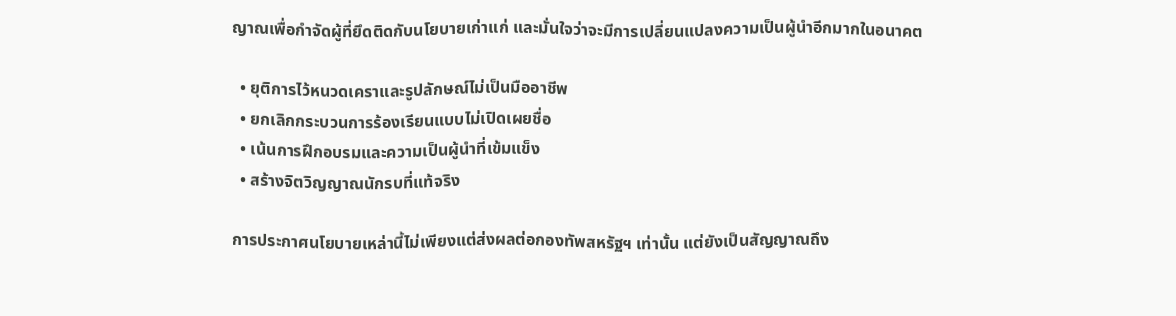ญาณเพื่อกำจัดผู้ที่ยึดติดกับนโยบายเก่าแก่ และมั่นใจว่าจะมีการเปลี่ยนแปลงความเป็นผู้นำอีกมากในอนาคต

  • ยุติการไว้หนวดเคราและรูปลักษณ์ไม่เป็นมืออาชีพ
  • ยกเลิกกระบวนการร้องเรียนแบบไม่เปิดเผยชื่อ
  • เน้นการฝึกอบรมและความเป็นผู้นำที่เข้มแข็ง
  • สร้างจิตวิญญาณนักรบที่แท้จริง

การประกาศนโยบายเหล่านี้ไม่เพียงแต่ส่งผลต่อกองทัพสหรัฐฯ เท่านั้น แต่ยังเป็นสัญญาณถึง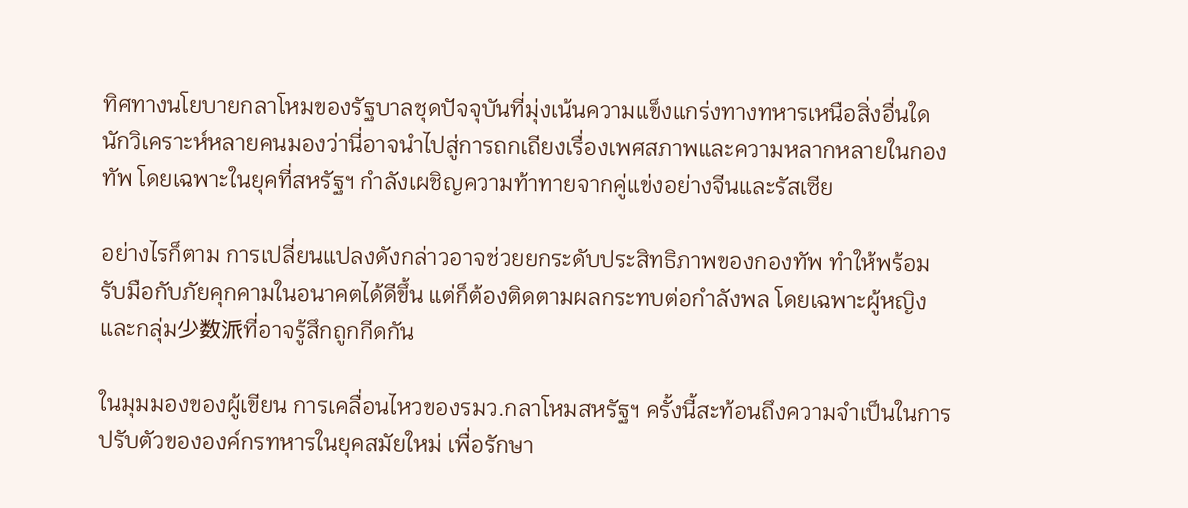ทิศทางนโยบายกลาโหมของรัฐบาลชุดปัจจุบันที่มุ่งเน้นความแข็งแกร่งทางทหารเหนือสิ่งอื่นใด นักวิเคราะห์หลายคนมองว่านี่อาจนำไปสู่การถกเถียงเรื่องเพศสภาพและความหลากหลายในกองทัพ โดยเฉพาะในยุคที่สหรัฐฯ กำลังเผชิญความท้าทายจากคู่แข่งอย่างจีนและรัสเซีย

อย่างไรก็ตาม การเปลี่ยนแปลงดังกล่าวอาจช่วยยกระดับประสิทธิภาพของกองทัพ ทำให้พร้อมรับมือกับภัยคุกคามในอนาคตได้ดีขึ้น แต่ก็ต้องติดตามผลกระทบต่อกำลังพล โดยเฉพาะผู้หญิงและกลุ่ม少数派ที่อาจรู้สึกถูกกีดกัน

ในมุมมองของผู้เขียน การเคลื่อนไหวของรมว.กลาโหมสหรัฐฯ ครั้งนี้สะท้อนถึงความจำเป็นในการปรับตัวขององค์กรทหารในยุคสมัยใหม่ เพื่อรักษา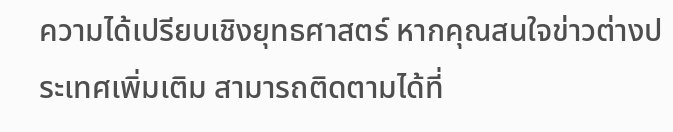ความได้เปรียบเชิงยุทธศาสตร์ หากคุณสนใจข่าวต่างประเทศเพิ่มเติม สามารถติดตามได้ที่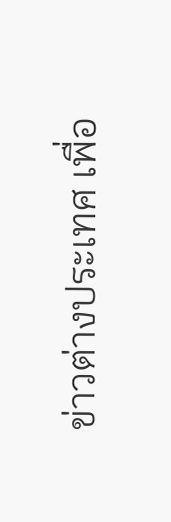ข่าวต่างประเทศ เพื่อ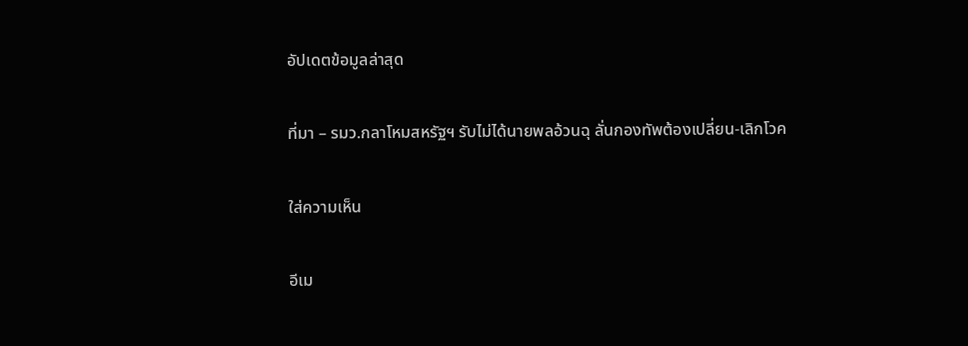อัปเดตข้อมูลล่าสุด

ที่มา – รมว.กลาโหมสหรัฐฯ รับไม่ได้นายพลอ้วนฉุ ลั่นกองทัพต้องเปลี่ยน-เลิกโวค

ใส่ความเห็น

อีเม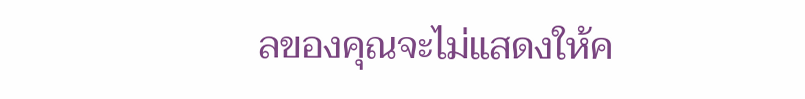ลของคุณจะไม่แสดงให้ค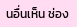นอื่นเห็น ช่อง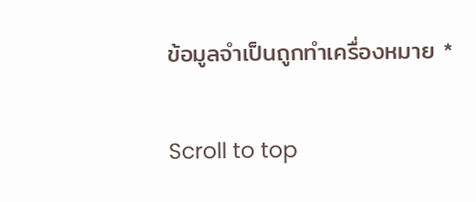ข้อมูลจำเป็นถูกทำเครื่องหมาย *

Scroll to top